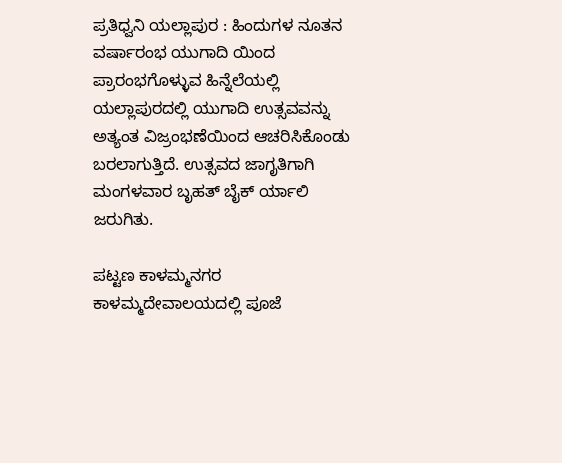ಪ್ರತಿಧ್ವನಿ ಯಲ್ಲಾಪುರ : ಹಿಂದುಗಳ ನೂತನ ವರ್ಷಾರಂಭ ಯುಗಾದಿ ಯಿಂದ ಪ್ರಾರಂಭಗೊಳ್ಳುವ ಹಿನ್ನೆಲೆಯಲ್ಲಿ ಯಲ್ಲಾಪುರದಲ್ಲಿ ಯುಗಾದಿ ಉತ್ಸವವನ್ನು ಅತ್ಯಂತ ವಿಜ್ರಂಭಣೆಯಿಂದ ಆಚರಿಸಿಕೊಂಡು ಬರಲಾಗುತ್ತಿದೆ. ಉತ್ಸವದ ಜಾಗೃತಿಗಾಗಿ ಮಂಗಳವಾರ ಬೃಹತ್ ಬೈಕ್ ರ್ಯಾಲಿ ಜರುಗಿತು.

ಪಟ್ಟಣ ಕಾಳಮ್ಮನಗರ ಕಾಳಮ್ಮದೇವಾಲಯದಲ್ಲಿ ಪೂಜೆ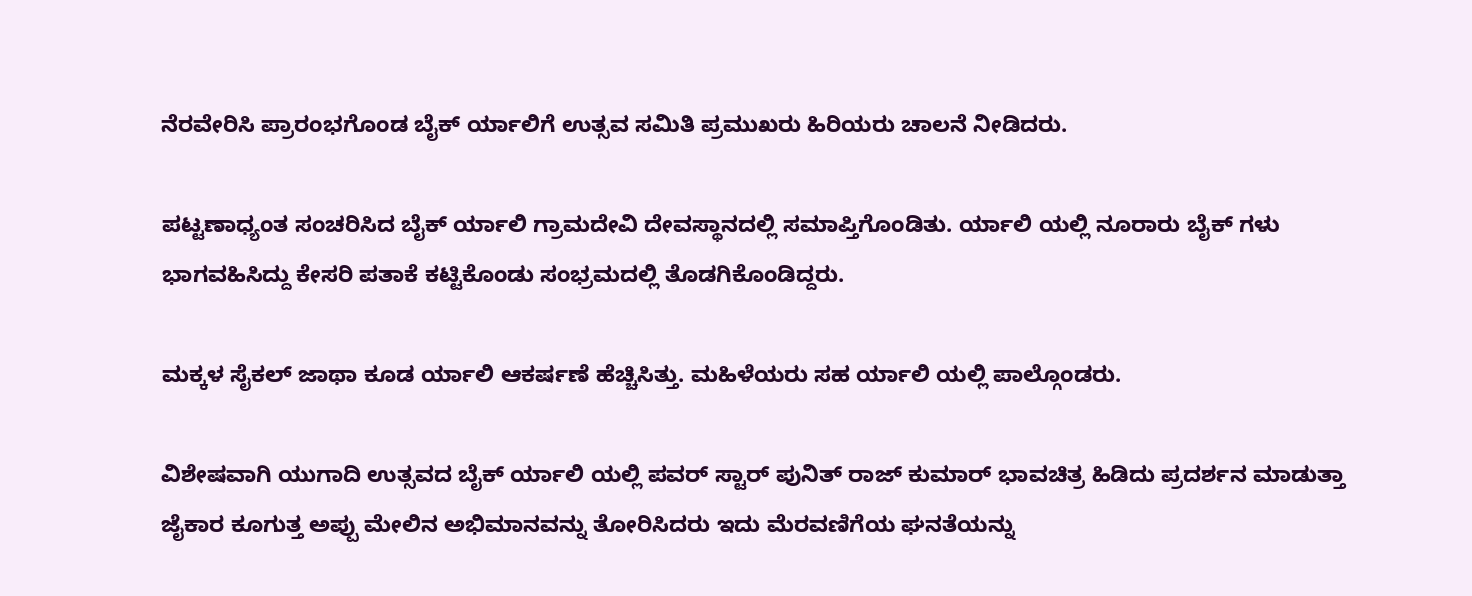ನೆರವೇರಿಸಿ ಪ್ರಾರಂಭಗೊಂಡ ಬೈಕ್ ರ್ಯಾಲಿಗೆ ಉತ್ಸವ ಸಮಿತಿ ಪ್ರಮುಖರು ಹಿರಿಯರು ಚಾಲನೆ ನೀಡಿದರು.

ಪಟ್ಟಣಾಧ್ಯಂತ ಸಂಚರಿಸಿದ ಬೈಕ್ ರ್ಯಾಲಿ ಗ್ರಾಮದೇವಿ ದೇವಸ್ಥಾನದಲ್ಲಿ ಸಮಾಪ್ತಿಗೊಂಡಿತು. ರ್ಯಾಲಿ ಯಲ್ಲಿ ನೂರಾರು ಬೈಕ್ ಗಳು ಭಾಗವಹಿಸಿದ್ದು ಕೇಸರಿ ಪತಾಕೆ ಕಟ್ಟಿಕೊಂಡು ಸಂಭ್ರಮದಲ್ಲಿ ತೊಡಗಿಕೊಂಡಿದ್ದರು.

ಮಕ್ಕಳ ಸೈಕಲ್ ಜಾಥಾ ಕೂಡ ರ್ಯಾಲಿ ಆಕರ್ಷಣೆ ಹೆಚ್ಚಿಸಿತ್ತು. ಮಹಿಳೆಯರು ಸಹ ರ್ಯಾಲಿ ಯಲ್ಲಿ ಪಾಲ್ಗೊಂಡರು.

ವಿಶೇಷವಾಗಿ ಯುಗಾದಿ ಉತ್ಸವದ ಬೈಕ್ ರ್ಯಾಲಿ ಯಲ್ಲಿ ಪವರ್ ಸ್ಟಾರ್ ಪುನಿತ್ ರಾಜ್ ಕುಮಾರ್ ಭಾವಚಿತ್ರ ಹಿಡಿದು ಪ್ರದರ್ಶನ ಮಾಡುತ್ತಾ ಜೈಕಾರ ಕೂಗುತ್ತ ಅಪ್ಪು ಮೇಲಿನ ಅಭಿಮಾನವನ್ನು ತೋರಿಸಿದರು ಇದು ಮೆರವಣಿಗೆಯ ಘನತೆಯನ್ನು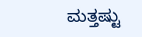ಮತ್ತಷ್ಟು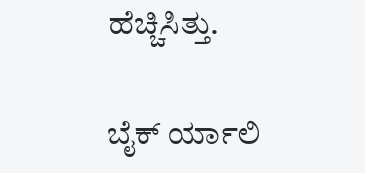ಹೆಚ್ಚಿಸಿತ್ತು.

ಬೈಕ್ ರ್ಯಾಲಿ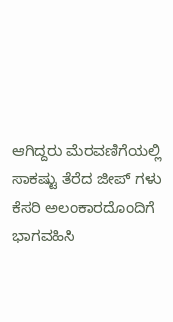ಆಗಿದ್ದರು ಮೆರವಣಿಗೆಯಲ್ಲಿ ಸಾಕಷ್ಟು ತೆರೆದ ಜೀಪ್ ಗಳು ಕೆಸರಿ ಅಲಂಕಾರದೊಂದಿಗೆ ಭಾಗವಹಿಸಿ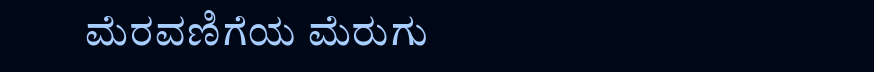ಮೆರವಣಿಗೆಯ ಮೆರುಗು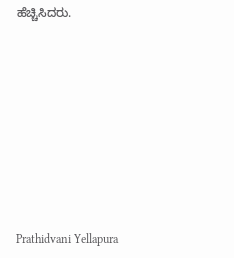ಹೆಚ್ಚಿಸಿದರು.










Prathidvani Yellapura